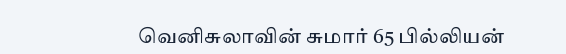வெனிசுலாவின் சுமார் 65 பில்லியன்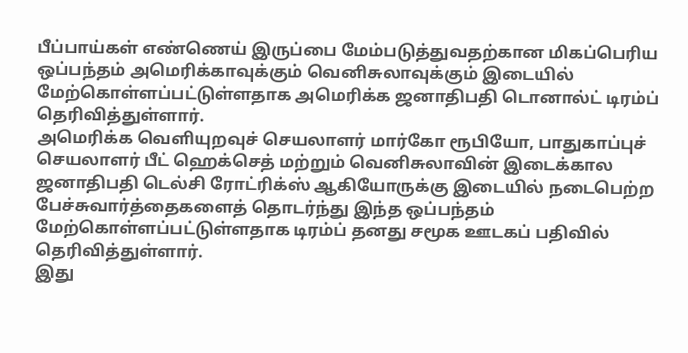பீப்பாய்கள் எண்ணெய் இருப்பை மேம்படுத்துவதற்கான மிகப்பெரிய ஒப்பந்தம் அமெரிக்காவுக்கும் வெனிசுலாவுக்கும் இடையில் மேற்கொள்ளப்பட்டுள்ளதாக அமெரிக்க ஜனாதிபதி டொனால்ட் டிரம்ப் தெரிவித்துள்ளார்.
அமெரிக்க வெளியுறவுச் செயலாளர் மார்கோ ரூபியோ, பாதுகாப்புச் செயலாளர் பீட் ஹெக்செத் மற்றும் வெனிசுலாவின் இடைக்கால ஜனாதிபதி டெல்சி ரோட்ரிக்ஸ் ஆகியோருக்கு இடையில் நடைபெற்ற பேச்சுவார்த்தைகளைத் தொடர்ந்து இந்த ஒப்பந்தம் மேற்கொள்ளப்பட்டுள்ளதாக டிரம்ப் தனது சமூக ஊடகப் பதிவில் தெரிவித்துள்ளார்.
இது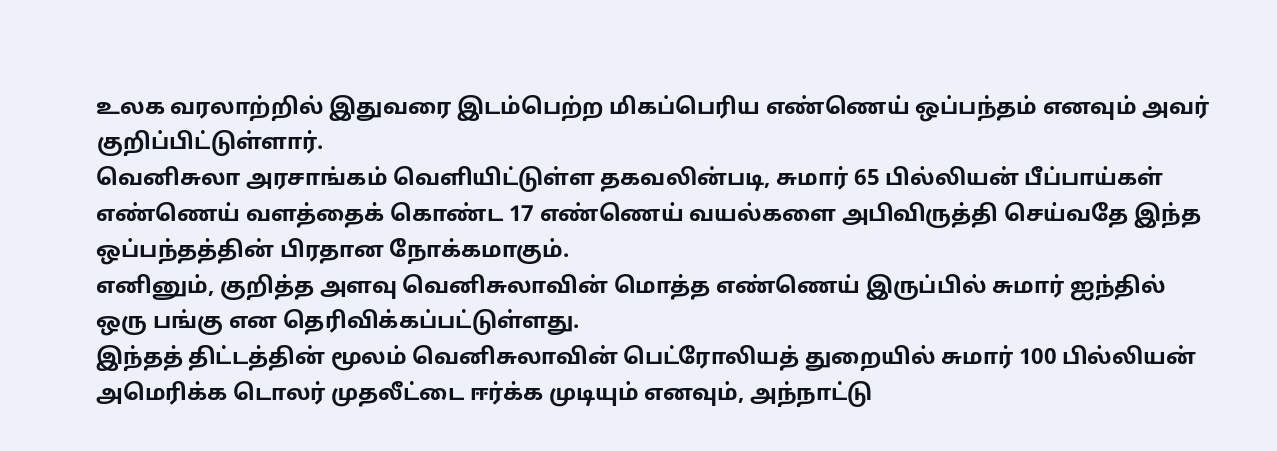உலக வரலாற்றில் இதுவரை இடம்பெற்ற மிகப்பெரிய எண்ணெய் ஒப்பந்தம் எனவும் அவர் குறிப்பிட்டுள்ளார்.
வெனிசுலா அரசாங்கம் வெளியிட்டுள்ள தகவலின்படி, சுமார் 65 பில்லியன் பீப்பாய்கள் எண்ணெய் வளத்தைக் கொண்ட 17 எண்ணெய் வயல்களை அபிவிருத்தி செய்வதே இந்த ஒப்பந்தத்தின் பிரதான நோக்கமாகும்.
எனினும், குறித்த அளவு வெனிசுலாவின் மொத்த எண்ணெய் இருப்பில் சுமார் ஐந்தில் ஒரு பங்கு என தெரிவிக்கப்பட்டுள்ளது.
இந்தத் திட்டத்தின் மூலம் வெனிசுலாவின் பெட்ரோலியத் துறையில் சுமார் 100 பில்லியன் அமெரிக்க டொலர் முதலீட்டை ஈர்க்க முடியும் எனவும், அந்நாட்டு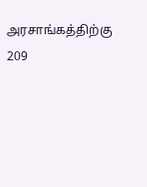அரசாங்கத்திற்கு 209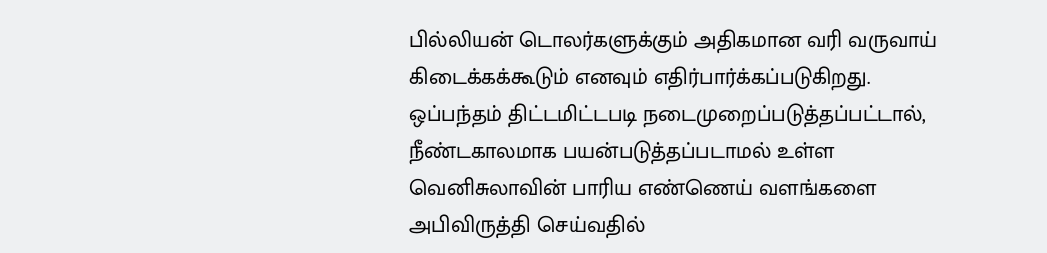பில்லியன் டொலர்களுக்கும் அதிகமான வரி வருவாய் கிடைக்கக்கூடும் எனவும் எதிர்பார்க்கப்படுகிறது.
ஒப்பந்தம் திட்டமிட்டபடி நடைமுறைப்படுத்தப்பட்டால், நீண்டகாலமாக பயன்படுத்தப்படாமல் உள்ள வெனிசுலாவின் பாரிய எண்ணெய் வளங்களை அபிவிருத்தி செய்வதில்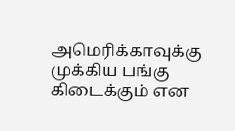அமெரிக்காவுக்கு முக்கிய பங்கு கிடைக்கும் என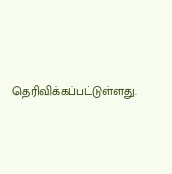தெரிவிக்கப்பட்டுள்ளது.